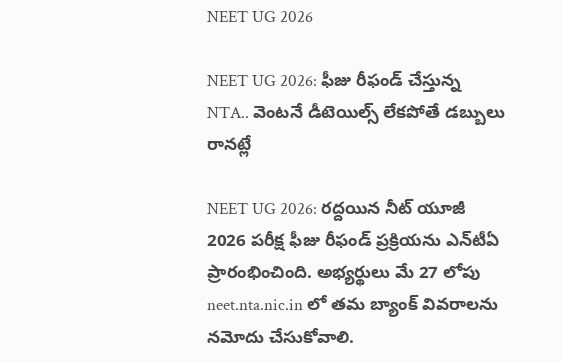NEET UG 2026

NEET UG 2026: ఫీజు రీఫండ్ చేస్తున్న NTA.. వెంటనే డీటెయిల్స్ లేకపోతే డబ్బులు రానట్లే

NEET UG 2026: రద్దయిన నీట్ యూజీ 2026 పరీక్ష ఫీజు రీఫండ్ ప్రక్రియను ఎన్‌టీఏ ప్రారంభించింది. అభ్యర్థులు మే 27 లోపు neet.nta.nic.in లో తమ బ్యాంక్ వివరాలను నమోదు చేసుకోవాలి.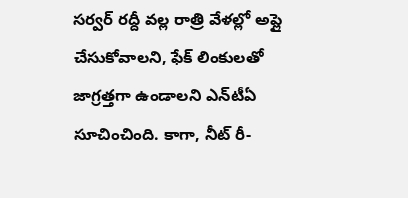సర్వర్ రద్దీ వల్ల రాత్రి వేళల్లో అప్లై చేసుకోవాలని, ఫేక్ లింకులతో జాగ్రత్తగా ఉండాలని ఎన్‌టీఏ సూచించింది. కాగా, నీట్ రీ-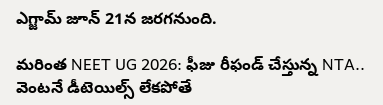ఎగ్జామ్ జూన్ 21న జరగనుంది.

మరింత NEET UG 2026: ఫీజు రీఫండ్ చేస్తున్న NTA.. వెంటనే డీటెయిల్స్ లేకపోతే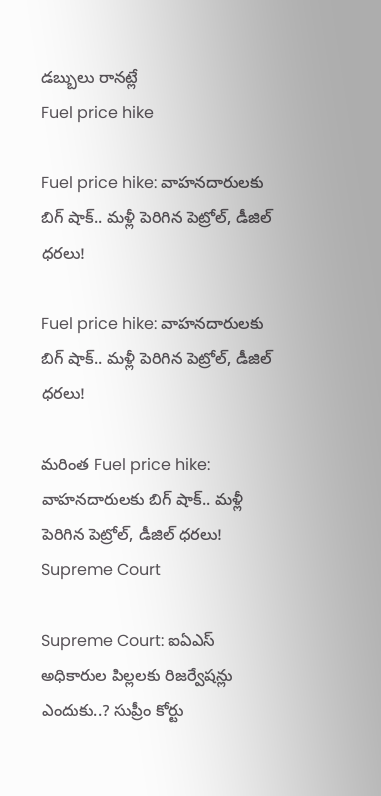డబ్బులు రానట్లే
Fuel price hike

Fuel price hike: వాహనదారులకు బిగ్‌ షాక్.. మళ్లీ పెరిగిన పెట్రోల్, డీజిల్ ధరలు!

Fuel price hike: వాహనదారులకు బిగ్‌ షాక్.. మళ్లీ పెరిగిన పెట్రోల్, డీజిల్ ధరలు!

మరింత Fuel price hike: వాహనదారులకు బిగ్‌ షాక్.. మళ్లీ పెరిగిన పెట్రోల్, డీజిల్ ధరలు!
Supreme Court

Supreme Court: ఐఏఎస్ అధికారుల పిల్లలకు రిజర్వేషన్లు ఎందుకు..? సుప్రీం కోర్టు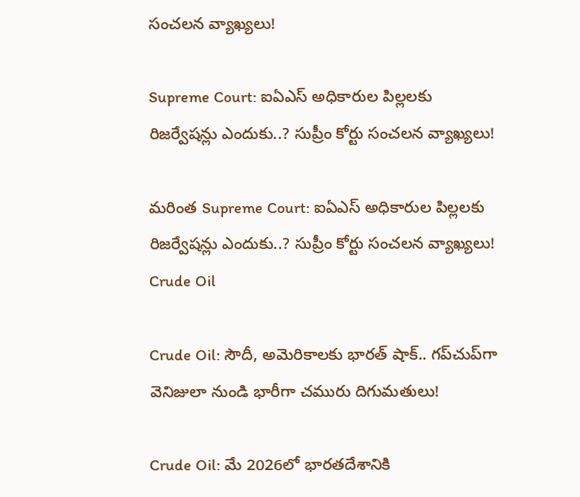సంచలన వ్యాఖ్యలు!

Supreme Court: ఐఏఎస్ అధికారుల పిల్లలకు రిజర్వేషన్లు ఎందుకు..? సుప్రీం కోర్టు సంచలన వ్యాఖ్యలు!

మరింత Supreme Court: ఐఏఎస్ అధికారుల పిల్లలకు రిజర్వేషన్లు ఎందుకు..? సుప్రీం కోర్టు సంచలన వ్యాఖ్యలు!
Crude Oil

Crude Oil: సౌదీ, అమెరికాలకు భారత్ షాక్.. గప్‌చుప్‌గా వెనిజులా నుండి భారీగా చమురు దిగుమతులు!

Crude Oil: మే 2026లో భారతదేశానికి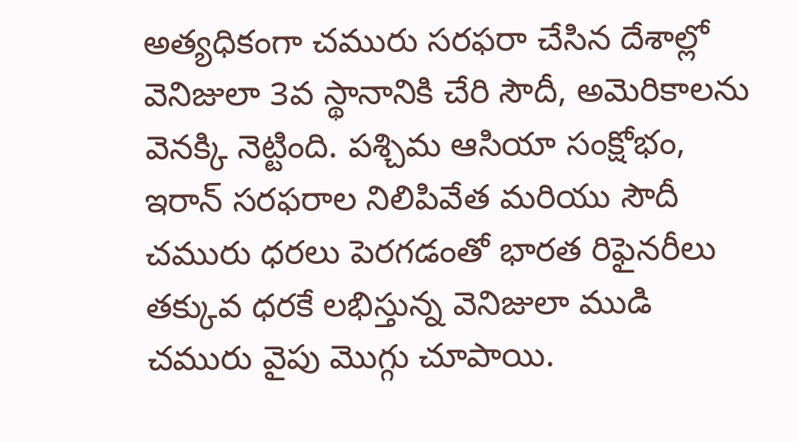అత్యధికంగా చమురు సరఫరా చేసిన దేశాల్లో వెనిజులా 3వ స్థానానికి చేరి సౌదీ, అమెరికాలను వెనక్కి నెట్టింది. పశ్చిమ ఆసియా సంక్షోభం, ఇరాన్ సరఫరాల నిలిపివేత మరియు సౌదీ చమురు ధరలు పెరగడంతో భారత రిఫైనరీలు తక్కువ ధరకే లభిస్తున్న వెనిజులా ముడి చమురు వైపు మొగ్గు చూపాయి.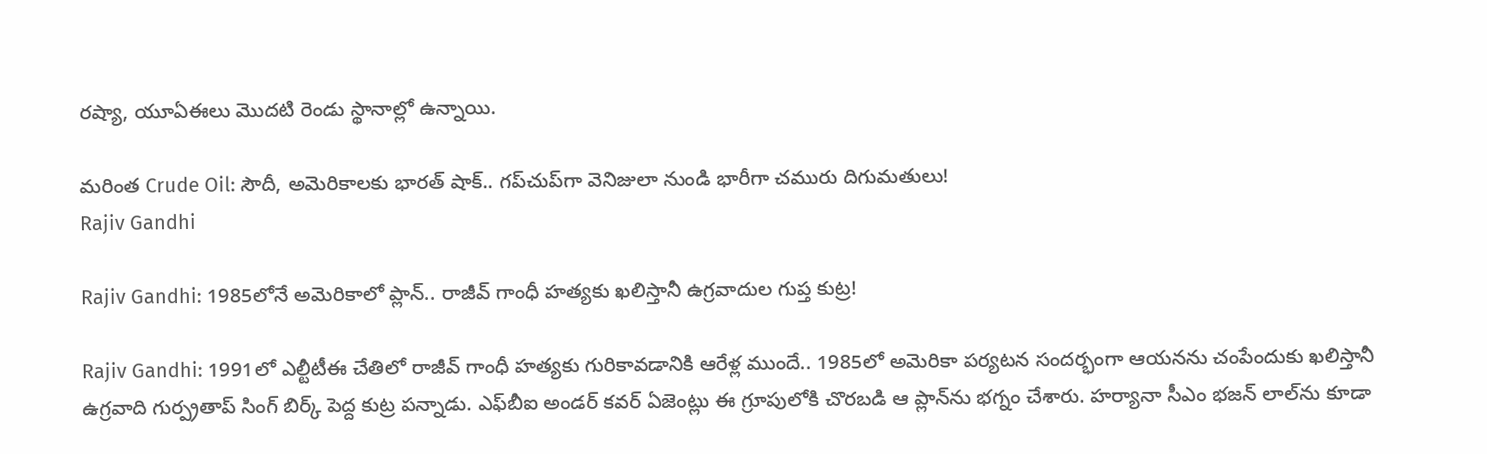రష్యా, యూఏఈలు మొదటి రెండు స్థానాల్లో ఉన్నాయి.

మరింత Crude Oil: సౌదీ, అమెరికాలకు భారత్ షాక్.. గప్‌చుప్‌గా వెనిజులా నుండి భారీగా చమురు దిగుమతులు!
Rajiv Gandhi

Rajiv Gandhi: 1985లోనే అమెరికాలో ప్లాన్.. రాజీవ్ గాంధీ హత్యకు ఖలిస్తానీ ఉగ్రవాదుల గుప్త కుట్ర!

Rajiv Gandhi: 1991లో ఎల్టీటీఈ చేతిలో రాజీవ్ గాంధీ హత్యకు గురికావడానికి ఆరేళ్ల ముందే.. 1985లో అమెరికా పర్యటన సందర్భంగా ఆయనను చంపేందుకు ఖలిస్తానీ ఉగ్రవాది గుర్ప్రతాప్ సింగ్ బిర్క్ పెద్ద కుట్ర పన్నాడు. ఎఫ్‌బీఐ అండర్ కవర్ ఏజెంట్లు ఈ గ్రూపులోకి చొరబడి ఆ ప్లాన్‌ను భగ్నం చేశారు. హర్యానా సీఎం భజన్ లాల్‌ను కూడా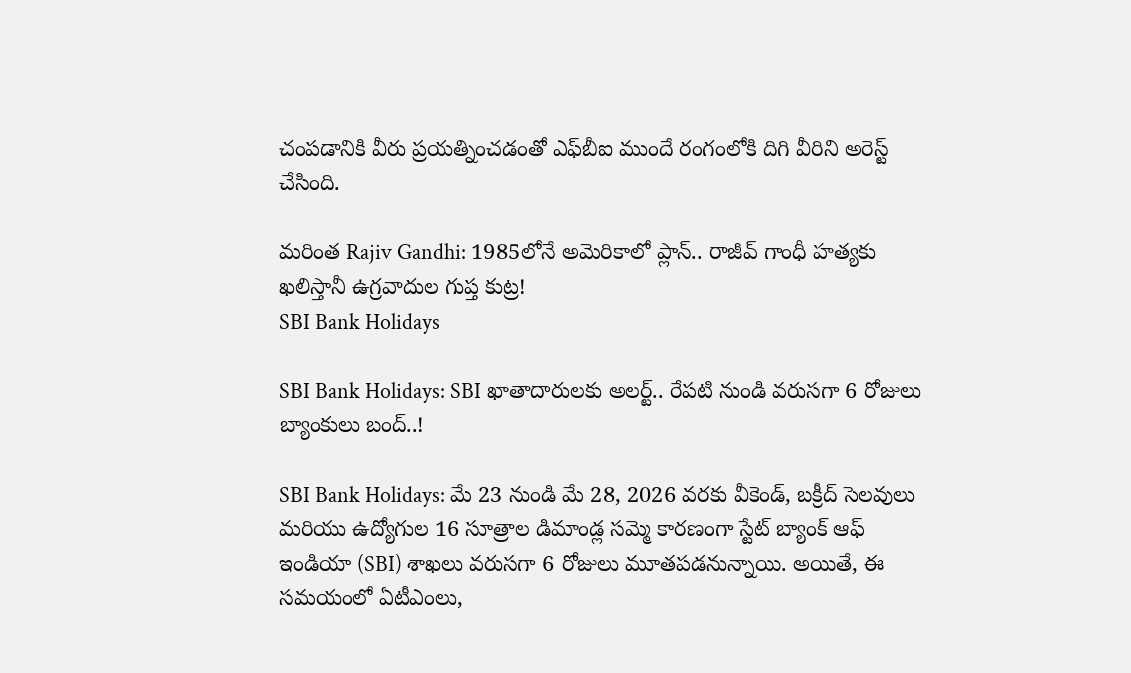చంపడానికి వీరు ప్రయత్నించడంతో ఎఫ్‌బీఐ ముందే రంగంలోకి దిగి వీరిని అరెస్ట్ చేసింది.

మరింత Rajiv Gandhi: 1985లోనే అమెరికాలో ప్లాన్.. రాజీవ్ గాంధీ హత్యకు ఖలిస్తానీ ఉగ్రవాదుల గుప్త కుట్ర!
SBI Bank Holidays

SBI Bank Holidays: SBI ఖాతాదారులకు అలర్ట్.. రేపటి నుండి వరుసగా 6 రోజులు బ్యాంకులు బంద్..!

SBI Bank Holidays: మే 23 నుండి మే 28, 2026 వరకు వీకెండ్, బక్రీద్ సెలవులు మరియు ఉద్యోగుల 16 సూత్రాల డిమాండ్ల సమ్మె కారణంగా స్టేట్ బ్యాంక్ ఆఫ్ ఇండియా (SBI) శాఖలు వరుసగా 6 రోజులు మూతపడనున్నాయి. అయితే, ఈ సమయంలో ఏటీఎంలు,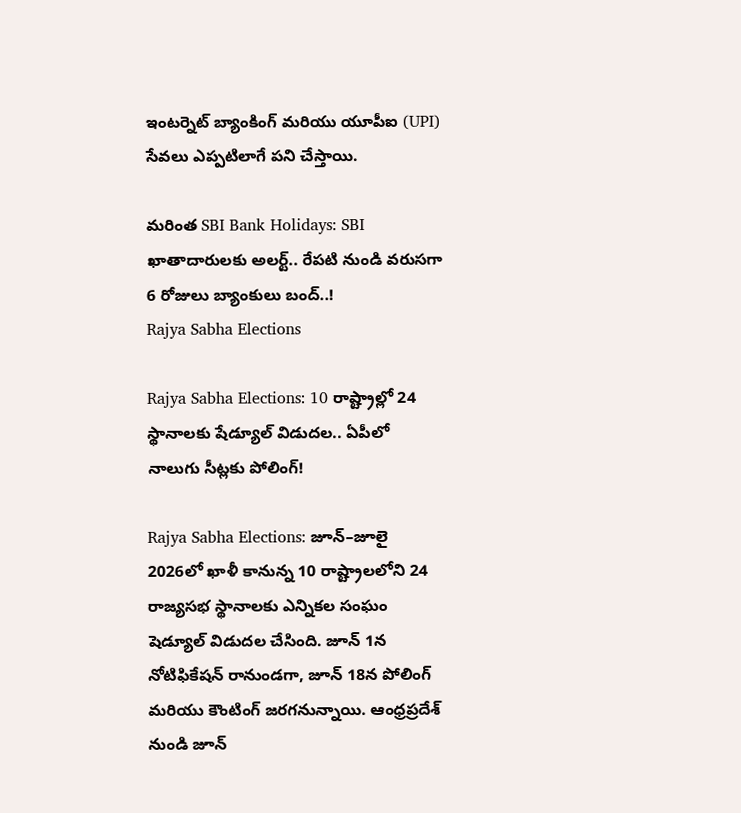ఇంటర్నెట్ బ్యాంకింగ్ మరియు యూపీఐ (UPI) సేవలు ఎప్పటిలాగే పని చేస్తాయి.

మరింత SBI Bank Holidays: SBI ఖాతాదారులకు అలర్ట్.. రేపటి నుండి వరుసగా 6 రోజులు బ్యాంకులు బంద్..!
Rajya Sabha Elections

Rajya Sabha Elections: 10 రాష్ట్రాల్లో 24 స్థానాలకు షేడ్యూల్ విడుదల.. ఏపీలో నాలుగు సీట్లకు పోలింగ్!

Rajya Sabha Elections: జూన్–జూలై 2026లో ఖాళీ కానున్న 10 రాష్ట్రాలలోని 24 రాజ్యసభ స్థానాలకు ఎన్నికల సంఘం షెడ్యూల్ విడుదల చేసింది. జూన్ 1న నోటిఫికేషన్ రానుండగా, జూన్ 18న పోలింగ్ మరియు కౌంటింగ్ జరగనున్నాయి. ఆంధ్రప్రదేశ్ నుండి జూన్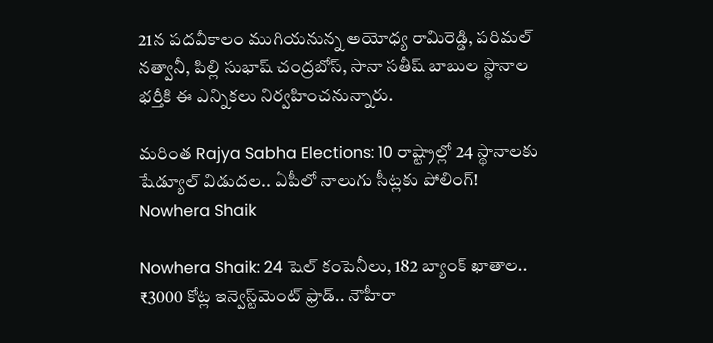21న పదవీకాలం ముగియనున్న అయోధ్య రామిరెడ్డి, పరిమల్ నత్వానీ, పిల్లి సుభాష్ చంద్రబోస్, సానా సతీష్ బాబుల స్థానాల భర్తీకి ఈ ఎన్నికలు నిర్వహించనున్నారు.

మరింత Rajya Sabha Elections: 10 రాష్ట్రాల్లో 24 స్థానాలకు షేడ్యూల్ విడుదల.. ఏపీలో నాలుగు సీట్లకు పోలింగ్!
Nowhera Shaik

Nowhera Shaik: 24 షెల్ కంపెనీలు, 182 బ్యాంక్ ఖాతాల.. ₹3000 కోట్ల ఇన్వెస్ట్‌మెంట్ ఫ్రాడ్.. నౌహీరా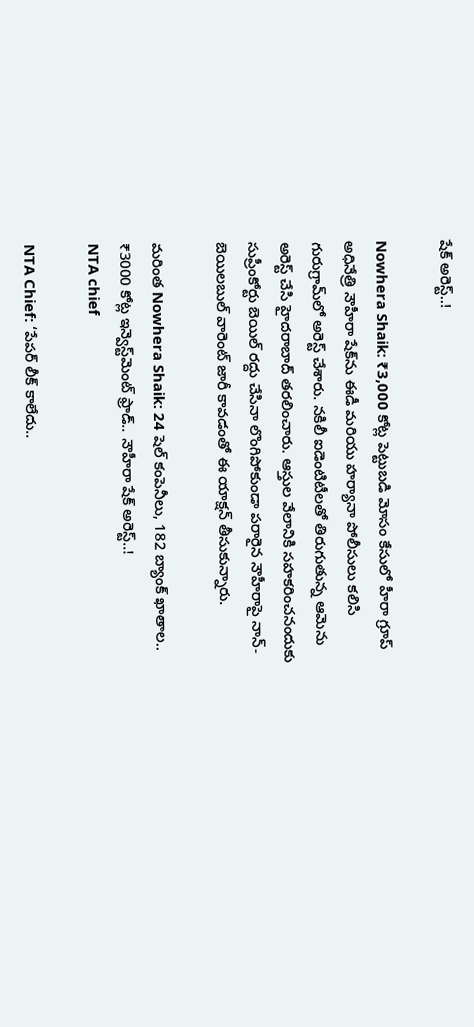షేక్ అరెస్ట్..!

Nowhera Shaik: ₹3,000 కోట్ల పెట్టుబడి మోసం కేసులో హీరా గ్రూప్ అధినేత్రి నౌహీరా షేక్‌ను ఈడీ మరియు హర్యానా పోలీసులు కలిసి గురుగ్రామ్‌లో అరెస్ట్ చేశారు. నకిలీ ఐడెంటిటీలతో తిరుగుతున్న ఆమెను అరెస్ట్ చేసి హైదరాబాద్ తరలించారు. ఆస్తుల వేలానికి సహకరించనందుకు సుప్రీంకోర్టు బెయిల్ రద్దు చేసినా లొంగిపోకుండా పరారైన నౌహీరాపై నాన్-బెయిలబుల్ వారెంట్ జారీ కావడంతో ఈ యాక్షన్ తీసుకున్నారు.

మరింత Nowhera Shaik: 24 షెల్ కంపెనీలు, 182 బ్యాంక్ ఖాతాల.. ₹3000 కోట్ల ఇన్వెస్ట్‌మెంట్ ఫ్రాడ్.. నౌహీరా షేక్ అరెస్ట్..!
NTA chief

NTA Chief: ‘పేపర్ లీక్ కాలేదు..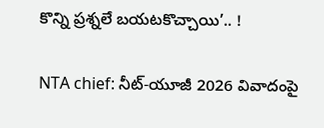కొన్ని ప్రశ్నలే బయటకొచ్చాయి’.. !

NTA chief: నీట్-యూజీ 2026 వివాదంపై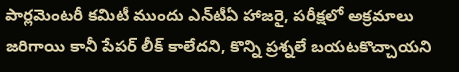పార్లమెంటరీ కమిటీ ముందు ఎన్‌టీఏ హాజరై, పరీక్షలో అక్రమాలు జరిగాయి కానీ పేపర్ లీక్ కాలేదని, కొన్ని ప్రశ్నలే బయటకొచ్చాయని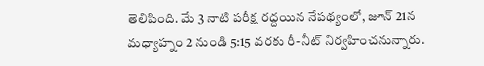తెలిపింది. మే 3 నాటి పరీక్ష రద్దయిన నేపథ్యంలో, జూన్ 21న మధ్యాహ్నం 2 నుండి 5:15 వరకు రీ-నీట్ నిర్వహించనున్నారు.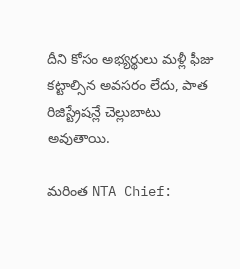దీని కోసం అభ్యర్థులు మళ్లీ ఫీజు కట్టాల్సిన అవసరం లేదు, పాత రిజిస్ట్రేషన్లే చెల్లుబాటు అవుతాయి.

మరింత NTA Chief: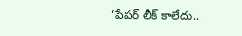‘పేపర్ లీక్ కాలేదు..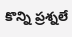కొన్ని ప్రశ్నలే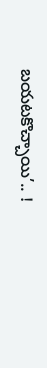బయటకొచ్చాయి’.. !